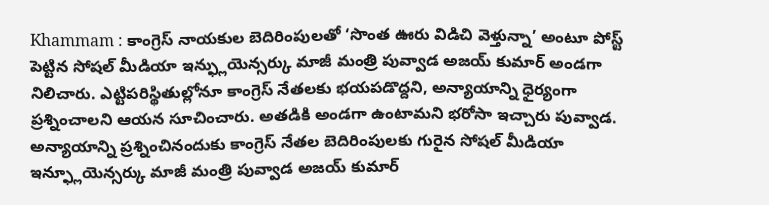Khammam : కాంగ్రెస్ నాయకుల బెదిరింపులతో ‘సొంత ఊరు విడిచి వెళ్తున్నా’ అంటూ పోస్ట్ పెట్టిన సోషల్ మీడియా ఇన్ఫ్లుయెన్సర్కు మాజీ మంత్రి పువ్వాడ అజయ్ కుమార్ అండగా నిలిచారు. ఎట్టిపరిస్థితుల్లోనూ కాంగ్రెస్ నేతలకు భయపడొద్దని, అన్యాయాన్ని ధైర్యంగా ప్రశ్నించాలని ఆయన సూచించారు. అతడికి అండగా ఉంటామని భరోసా ఇచ్చారు పువ్వాడ.
అన్యాయాన్ని ప్రశ్నించినందుకు కాంగ్రెస్ నేతల బెదిరింపులకు గురైన సోషల్ మీడియా ఇన్ఫ్లూయెన్సర్కు మాజీ మంత్రి పువ్వాడ అజయ్ కుమార్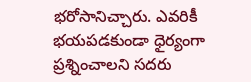భరోసానిచ్చారు. ఎవరికీ భయపడకుండా ధైర్యంగా ప్రశ్నించాలని సదరు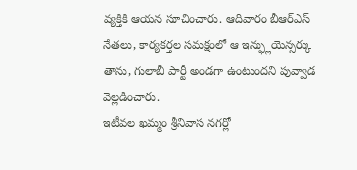వ్యక్తికి ఆయన సూచించారు. ఆదివారం బీఆర్ఎస్ నేతలు, కార్యకర్తల సమక్షంలో ఆ ఇన్ఫ్లుయెన్సర్కు తాను, గులాబీ పార్టీ అండగా ఉంటుందని పువ్వాడ వెల్లడించారు.
ఇటీవల ఖమ్మం శ్రీనివాస నగర్లో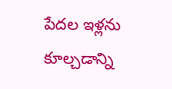పేదల ఇళ్లను కూల్చడాన్ని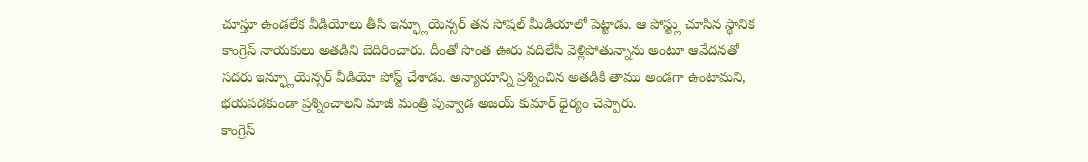చూస్తూ ఉండలేక వీడియోలు తీసి ఇన్ఫ్లూయెన్సర్ తన సోషల్ మీడియాలో పెట్టాడు. ఆ పోస్ట్లు చూసిన స్థానిక కాంగ్రెస్ నాయకులు అతడిని బెదిరించారు. దీంతో సొంత ఊరు వదిలేసి వెళ్లిపోతున్నాను అంటూ ఆవేదనతో సదరు ఇన్ఫ్లూయెన్సర్ వీడియో పోస్ట్ చేశాడు. అన్యాయాన్ని ప్రశ్నించిన అతడికి తాము అండగా ఉంటామని, భయపడకుండా ప్రశ్నించాలని మాజీ మంత్రి పువ్వాడ అజయ్ కుమార్ ధైర్యం చెప్పారు.
కాంగ్రెస్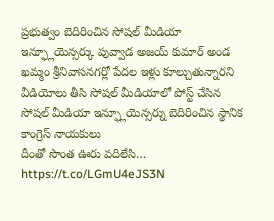ప్రభుత్వం బెదిరించిన సోషల్ మీడియా ఇన్ఫ్లూయెన్సర్కు పువ్వాడ అజయ్ కుమార్ అండ
ఖమ్మం శ్రీనివాసనగర్లో పేదల ఇళ్లు కూల్చుతున్నారని వీడియోలు తీసి సోషల్ మీడియాలో పోస్ట్ చేసిన సోషల్ మీడియా ఇన్ఫ్లూయెన్సర్ను బెదిరించిన స్థానిక కాంగ్రెస్ నాయకులు
దీంతో సొంత ఊరు వదిలేసి… https://t.co/LGmU4eJS3N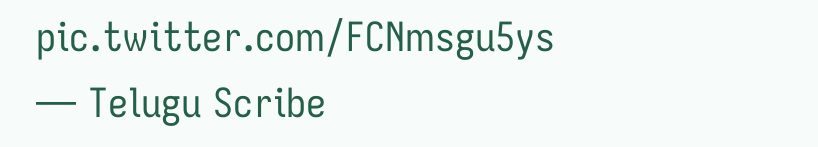pic.twitter.com/FCNmsgu5ys
— Telugu Scribe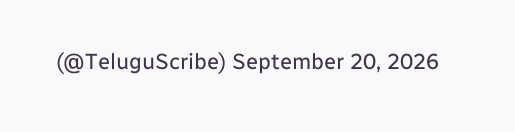(@TeluguScribe) September 20, 2026